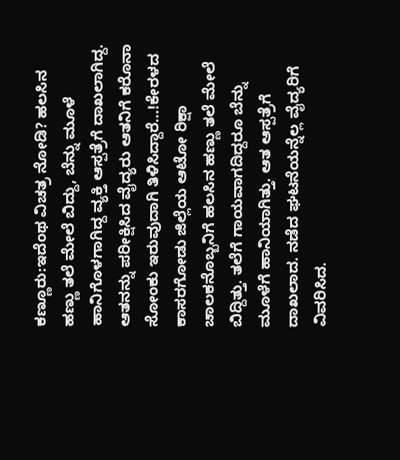ಕಣ್ಣೂರು:ಇದೆಂಥ ವಿಚತ್ರ ನೋಡಿ? ಹಲಸಿನ ಹಣ್ಣು ತಲೆ ಮೇಲೆ ಬಿದ್ದು, ಬೆನ್ನು ಮೂಳೆ ಹಾನಿಗೊಳಗಾಗಿದ್ದ ವ್ಯಕ್ತಿ ಆಸ್ಪತ್ರೆಗೆ ದಾಖಲಾಗಿದ್ದ. ಆತನನ್ನು ಪರೀಕ್ಷಿಸಿದ ವೈದ್ಯರು ಆತನಿಗೆ ಕರೊನಾ ಸೋಂಕು ಇರುವುದಾಗಿ ತಿಳಿಸಿದ್ದಾರೆ…!ಕೇರಳದ ಕಾಸರಗೋಡು ಜಿಲ್ಲೆಯ ಆಟೋ ರಿಕ್ಷಾ ಚಾಲಕನೊಬ್ಬನಿಗೆ ಹಲಸಿನ ಹಣ್ಣು ತಲೆ ಮೇಲೆ ಬಿದ್ದಿತ್ತು. ತಲೆಗೆ ಗಾಯವಾಗದಿದ್ದರೂ ಬೆನ್ನು ಮೂಳೆಗೆ ಹಾನಿಯಾಗಿತ್ತು. ಆತ ಆಸ್ಪತ್ರೆಗೆ ದಾಖಲಾದ. ನಡೆದ ಘಟನೆಯನ್ನೆಲ್ಲ ವೈದ್ಯರಿಗೆ ವಿವರಿಸಿದ.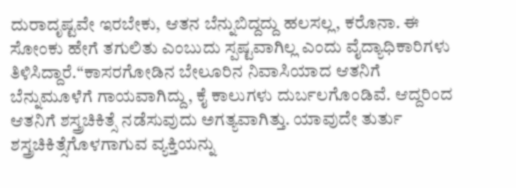ದುರಾದೃಷ್ಟವೇ ಇರಬೇಕು, ಆತನ ಬೆನ್ನುಬಿದ್ದದ್ದು ಹಲಸಲ್ಲ, ಕರೊನಾ. ಈ ಸೋಂಕು ಹೇಗೆ ತಗುಲಿತು ಎಂಬುದು ಸ್ಪಷ್ಟವಾಗಿಲ್ಲ ಎಂದು ವೈದ್ಯಾಧಿಕಾರಿಗಳು ತಿಳಿಸಿದ್ದಾರೆ.“ಕಾಸರಗೋಡಿನ ಬೇಲೂರಿನ ನಿವಾಸಿಯಾದ ಆತನಿಗೆ ಬೆನ್ನುಮೂಳೆಗೆ ಗಾಯವಾಗಿದ್ದು, ಕೈ ಕಾಲುಗಳು ದುರ್ಬಲಗೊಂಡಿವೆ. ಆದ್ದರಿಂದ ಆತನಿಗೆ ಶಸ್ತ್ರಚಿಕಿತ್ಸೆ ನಡೆಸುವುದು ಅಗತ್ಯವಾಗಿತ್ತು. ಯಾವುದೇ ತುರ್ತು ಶಸ್ತ್ರಚಿಕಿತ್ಸೆಗೊಳಗಾಗುವ ವ್ಯಕ್ತಿಯನ್ನು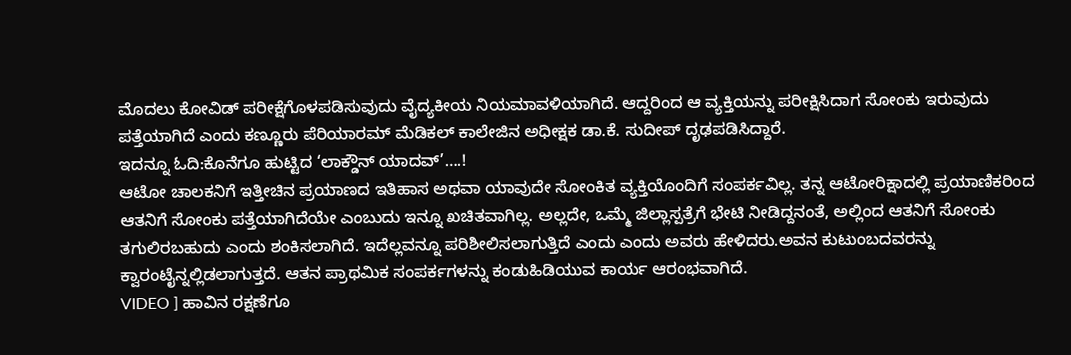ಮೊದಲು ಕೋವಿಡ್ ಪರೀಕ್ಷೆಗೊಳಪಡಿಸುವುದು ವೈದ್ಯಕೀಯ ನಿಯಮಾವಳಿಯಾಗಿದೆ. ಆದ್ದರಿಂದ ಆ ವ್ಯಕ್ತಿಯನ್ನು ಪರೀಕ್ಷಿಸಿದಾಗ ಸೋಂಕು ಇರುವುದು ಪತ್ತೆಯಾಗಿದೆ ಎಂದು ಕಣ್ಣೂರು ಪೆರಿಯಾರಮ್ ಮೆಡಿಕಲ್ ಕಾಲೇಜಿನ ಅಧೀಕ್ಷಕ ಡಾ.ಕೆ. ಸುದೀಪ್ ದೃಢಪಡಿಸಿದ್ದಾರೆ.
ಇದನ್ನೂ ಓದಿ:ಕೊನೆಗೂ ಹುಟ್ಟಿದ ‘ಲಾಕ್ಡೌನ್ ಯಾದವ್’….!
ಆಟೋ ಚಾಲಕನಿಗೆ ಇತ್ತೀಚಿನ ಪ್ರಯಾಣದ ಇತಿಹಾಸ ಅಥವಾ ಯಾವುದೇ ಸೋಂಕಿತ ವ್ಯಕ್ತಿಯೊಂದಿಗೆ ಸಂಪರ್ಕವಿಲ್ಲ. ತನ್ನ ಆಟೋರಿಕ್ಷಾದಲ್ಲಿ ಪ್ರಯಾಣಿಕರಿಂದ ಆತನಿಗೆ ಸೋಂಕು ಪತ್ತೆಯಾಗಿದೆಯೇ ಎಂಬುದು ಇನ್ನೂ ಖಚಿತವಾಗಿಲ್ಲ. ಅಲ್ಲದೇ, ಒಮ್ಮೆ ಜಿಲ್ಲಾಸ್ಪತ್ರೆಗೆ ಭೇಟಿ ನೀಡಿದ್ದನಂತೆ, ಅಲ್ಲಿಂದ ಆತನಿಗೆ ಸೋಂಕು ತಗುಲಿರಬಹುದು ಎಂದು ಶಂಕಿಸಲಾಗಿದೆ. ಇದೆಲ್ಲವನ್ನೂ ಪರಿಶೀಲಿಸಲಾಗುತ್ತಿದೆ ಎಂದು ಎಂದು ಅವರು ಹೇಳಿದರು.ಅವನ ಕುಟುಂಬದವರನ್ನು ಕ್ವಾರಂಟೈನ್ನಲ್ಲಿಡಲಾಗುತ್ತದೆ. ಆತನ ಪ್ರಾಥಮಿಕ ಸಂಪರ್ಕಗಳನ್ನು ಕಂಡುಹಿಡಿಯುವ ಕಾರ್ಯ ಆರಂಭವಾಗಿದೆ.
VIDEO ] ಹಾವಿನ ರಕ್ಷಣೆಗೂ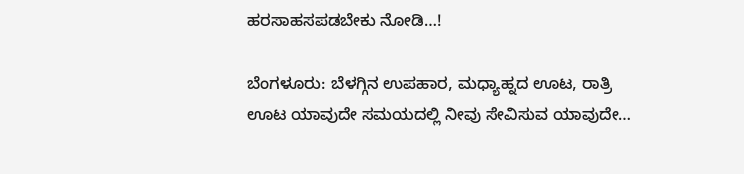ಹರಸಾಹಸಪಡಬೇಕು ನೋಡಿ…!

ಬೆಂಗಳೂರು: ಬೆಳಗ್ಗಿನ ಉಪಹಾರ, ಮಧ್ಯಾಹ್ನದ ಊಟ, ರಾತ್ರಿ ಊಟ ಯಾವುದೇ ಸಮಯದಲ್ಲಿ ನೀವು ಸೇವಿಸುವ ಯಾವುದೇ…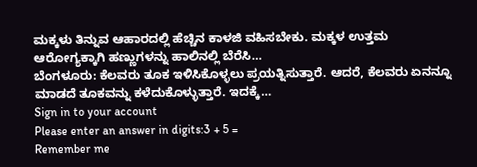ಮಕ್ಕಳು ತಿನ್ನುವ ಆಹಾರದಲ್ಲಿ ಹೆಚ್ಚಿನ ಕಾಳಜಿ ವಹಿಸಬೇಕು. ಮಕ್ಕಳ ಉತ್ತಮ ಆರೋಗ್ಯಕ್ಕಾಗಿ ಹಣ್ಣುಗಳನ್ನು ಹಾಲಿನಲ್ಲಿ ಬೆರೆಸಿ…
ಬೆಂಗಳೂರು: ಕೆಲವರು ತೂಕ ಇಳಿಸಿಕೊಳ್ಳಲು ಪ್ರಯತ್ನಿಸುತ್ತಾರೆ. ಆದರೆ, ಕೆಲವರು ಏನನ್ನೂ ಮಾಡದೆ ತೂಕವನ್ನು ಕಳೆದುಕೊಳ್ಳುತ್ತಾರೆ. ಇದಕ್ಕೆ…
Sign in to your account
Please enter an answer in digits:3 + 5 =
Remember me